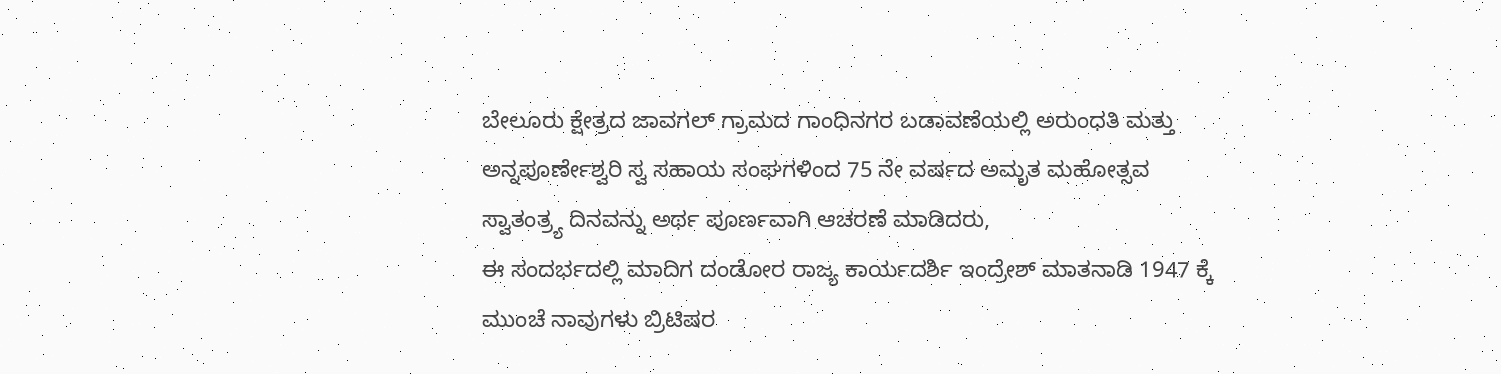ಬೇಲೂರು ಕ್ಷೇತ್ರದ ಜಾವಗಲ್ ಗ್ರಾಮದ ಗಾಂಧಿನಗರ ಬಡಾವಣೆಯಲ್ಲಿ ಅರುಂಧತಿ ಮತ್ತು ಅನ್ನಪೂರ್ಣೇಶ್ವರಿ ಸ್ವ ಸಹಾಯ ಸಂಘಗಳಿಂದ 75 ನೇ ವರ್ಷದ ಅಮೃತ ಮಹೋತ್ಸವ ಸ್ವಾತಂತ್ರ್ಯ ದಿನವನ್ನು ಅರ್ಥ ಪೂರ್ಣವಾಗಿ ಆಚರಣೆ ಮಾಡಿದರು,
ಈ ಸಂದರ್ಭದಲ್ಲಿ ಮಾದಿಗ ದಂಡೋರ ರಾಜ್ಯ ಕಾರ್ಯದರ್ಶಿ ಇಂದ್ರೇಶ್ ಮಾತನಾಡಿ 1947 ಕ್ಕೆ ಮುಂಚೆ ನಾವುಗಳು ಬ್ರಿಟಿಷರ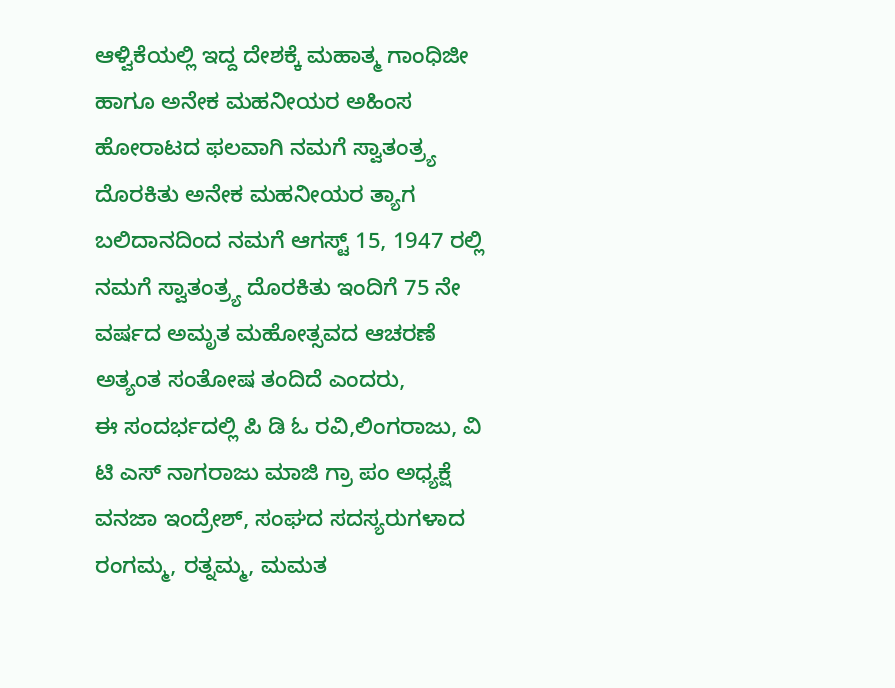ಆಳ್ವಿಕೆಯಲ್ಲಿ ಇದ್ದ ದೇಶಕ್ಕೆ ಮಹಾತ್ಮ ಗಾಂಧಿಜೀ ಹಾಗೂ ಅನೇಕ ಮಹನೀಯರ ಅಹಿಂಸ ಹೋರಾಟದ ಫಲವಾಗಿ ನಮಗೆ ಸ್ವಾತಂತ್ರ್ಯ ದೊರಕಿತು ಅನೇಕ ಮಹನೀಯರ ತ್ಯಾಗ ಬಲಿದಾನದಿಂದ ನಮಗೆ ಆಗಸ್ಟ್ 15, 1947 ರಲ್ಲಿ ನಮಗೆ ಸ್ವಾತಂತ್ರ್ಯ ದೊರಕಿತು ಇಂದಿಗೆ 75 ನೇ ವರ್ಷದ ಅಮೃತ ಮಹೋತ್ಸವದ ಆಚರಣೆ ಅತ್ಯಂತ ಸಂತೋಷ ತಂದಿದೆ ಎಂದರು,
ಈ ಸಂದರ್ಭದಲ್ಲಿ ಪಿ ಡಿ ಓ ರವಿ,ಲಿಂಗರಾಜು, ವಿ ಟಿ ಎಸ್ ನಾಗರಾಜು ಮಾಜಿ ಗ್ರಾ ಪಂ ಅಧ್ಯಕ್ಷೆ ವನಜಾ ಇಂದ್ರೇಶ್, ಸಂಘದ ಸದಸ್ಯರುಗಳಾದ ರಂಗಮ್ಮ, ರತ್ನಮ್ಮ, ಮಮತ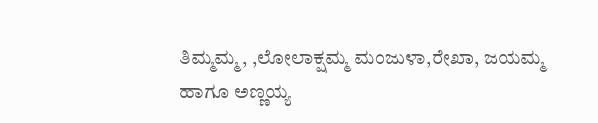ತಿಮ್ಮಮ್ಮ, ,ಲೋಲಾಕ್ಷಮ್ಮ ಮಂಜುಳಾ,ರೇಖಾ, ಜಯಮ್ಮ ಹಾಗೂ ಅಣ್ಣಯ್ಯ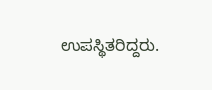ಉಪಸ್ಥಿತರಿದ್ದರು.